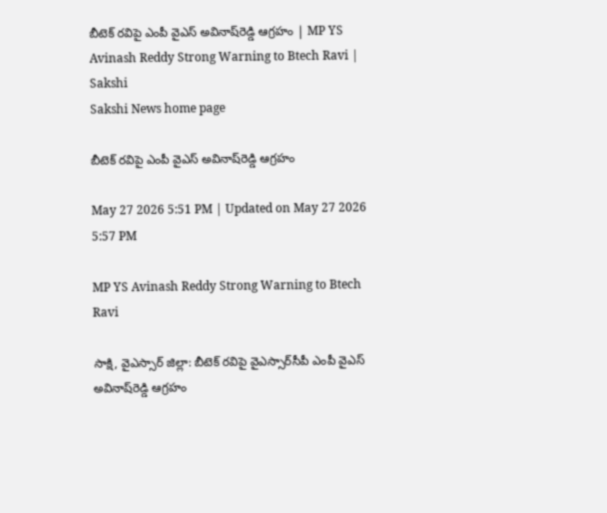బీటెక్‌ రవిపై ఎంపీ వైఎస్‌ అవినాష్‌రెడ్డి ఆగ్రహం | MP YS Avinash Reddy Strong Warning to Btech Ravi | Sakshi
Sakshi News home page

బీటెక్‌ రవిపై ఎంపీ వైఎస్‌ అవినాష్‌రెడ్డి ఆగ్రహం

May 27 2026 5:51 PM | Updated on May 27 2026 5:57 PM

MP YS Avinash Reddy Strong Warning to Btech Ravi

సాక్షి, వైఎస్సార్‌ జిల్లా: బీటెక్‌ రవిపై వైఎస్సార్‌సీపీ ఎంపీ వైఎస్‌ అవినాష్‌రెడ్డి ఆగ్రహం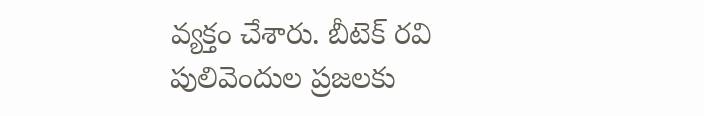వ్యక్తం చేశారు. బీటెక్‌ రవి పులివెందుల ప్రజలకు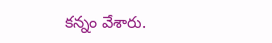కన్నం వేశారు.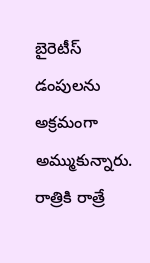బైరెటీస్‌ డంపులను అక్రమంగా అమ్ముకున్నారు. రాత్రికి రాత్రే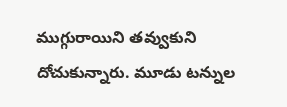ముగ్గురాయిని తవ్వుకుని దోచుకున్నారు. మూడు టన్నుల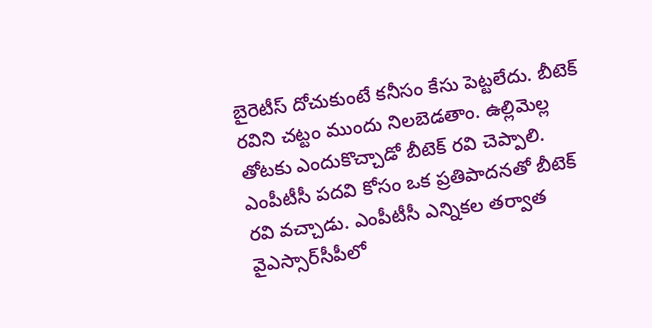బైరెటీస్‌ దోచుకుంటే కనీసం కేసు పెట్టలేదు. బీటెక్‌ రవిని చట్టం ముందు నిలబెడతాం. ఉల్లిమెల్ల తోటకు ఎందుకొచ్చాడో బీటెక్‌ రవి చెప్పాలి. ఎంపీటీసీ పదవి కోసం ఒక ప్రతిపాదనతో బీటెక్‌ రవి వచ్చాడు. ఎంపీటీసీ ఎన్నికల తర్వాత వైఎస్సార్‌సీపీలో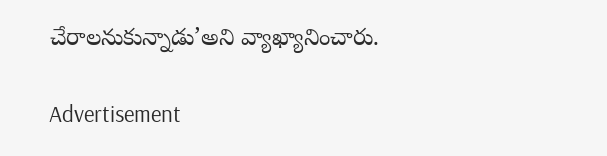చేరాలనుకున్నాడు’అని వ్యాఖ్యానించారు.

Advertisement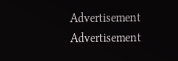Advertisement
Advertisement